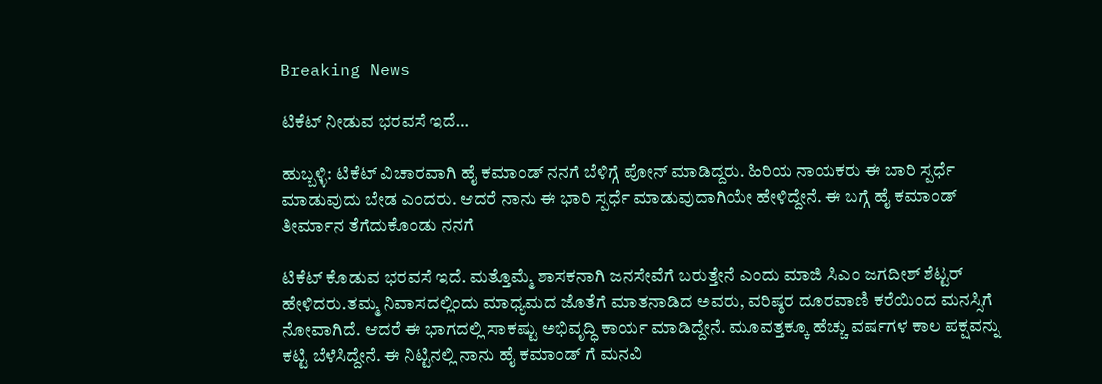Breaking News

ಟಿಕೆಟ್ ನೀಡುವ ಭರವಸೆ ಇದೆ…

ಹುಬ್ಬಳ್ಳಿ: ಟಿಕೆಟ್ ವಿಚಾರವಾಗಿ ಹೈ ಕಮಾಂಡ್ ನನಗೆ ಬೆಳಿಗ್ಗೆ ಪೋನ್ ಮಾಡಿದ್ದರು. ಹಿರಿಯ ನಾಯಕರು ಈ ಬಾರಿ ಸ್ಪರ್ಧೆ ಮಾಡುವುದು ಬೇಡ ಎಂದರು. ಆದರೆ ನಾನು ಈ ಭಾರಿ ಸ್ಪರ್ಧೆ ಮಾಡುವುದಾಗಿಯೇ ಹೇಳಿದ್ದೇನೆ. ಈ ಬಗ್ಗೆ ಹೈ ಕಮಾಂಡ್ ತೀರ್ಮಾನ ತೆಗೆದುಕೊಂಡು ನನಗೆ

ಟಿಕೆಟ್ ಕೊಡುವ ಭರವಸೆ ಇದೆ. ಮತ್ತೊಮ್ಮೆ ಶಾಸಕನಾಗಿ ಜನಸೇವೆಗೆ ಬರುತ್ತೇನೆ ಎಂದು ಮಾಜಿ ಸಿಎಂ ಜಗದೀಶ್ ಶೆಟ್ಟರ್ ಹೇಳಿದರು.ತಮ್ಮ ನಿವಾಸದಲ್ಲಿಂದು ಮಾಧ್ಯಮದ ಜೊತೆಗೆ ಮಾತನಾಡಿದ ಅವರು, ವರಿಷ್ಠರ ದೂರವಾಣಿ ಕರೆಯಿಂದ ಮನಸ್ಸಿಗೆ ನೋವಾಗಿದೆ. ಆದರೆ ಈ ಭಾಗದಲ್ಲಿ ಸಾಕಷ್ಟು ಅಭಿವೃದ್ಧಿ ಕಾರ್ಯ ಮಾಡಿದ್ದೇನೆ. ಮೂವತ್ತಕ್ಕೂ ಹೆಚ್ಚು ವರ್ಷಗಳ ಕಾಲ ಪಕ್ಷವನ್ನು ಕಟ್ಟಿ ಬೆಳೆಸಿದ್ದೇನೆ. ಈ ನಿಟ್ಟಿನಲ್ಲಿ ನಾನು ಹೈ ಕಮಾಂಡ್ ಗೆ ಮನವಿ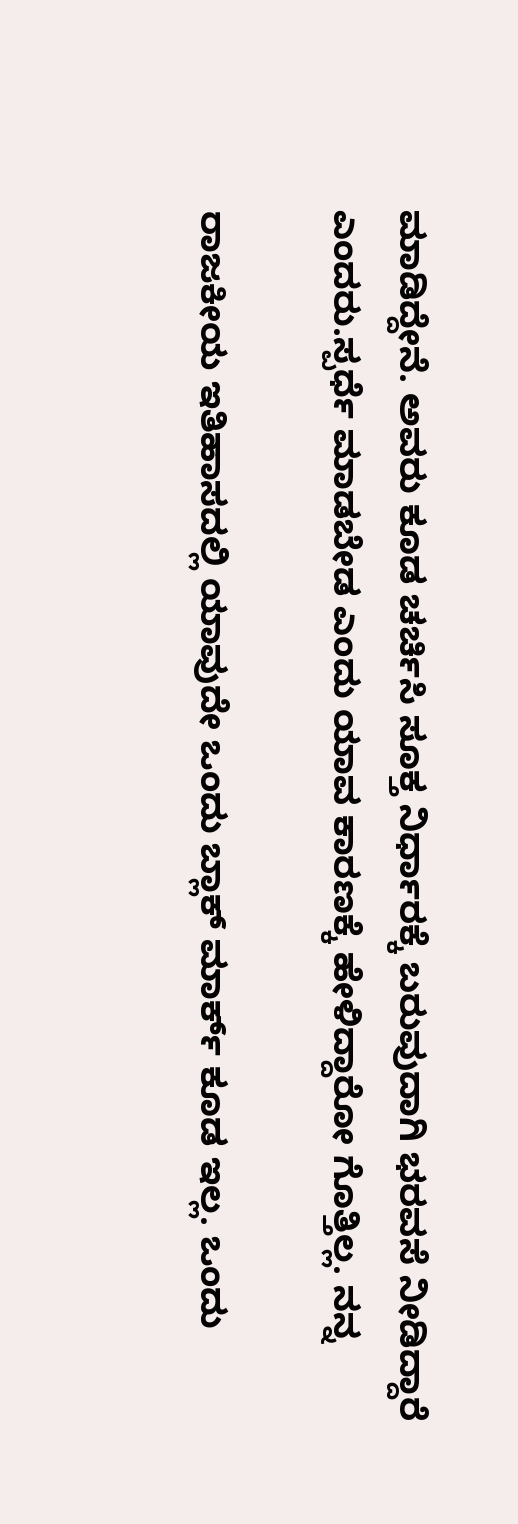ಮಾಡಿದ್ದೇನೆ. ಅವರು ಕೂಡ ಚರ್ಚಿಸಿ ಸೂಕ್ತ ನಿರ್ಧಾರಕ್ಕೆ ಬರುವುದಾಗಿ ಭರವಸೆ ನೀಡಿದ್ದಾರೆ ಎಂದರು.ಸ್ಪರ್ಧೆ ಮಾಡಬೇಡ ಎಂದು ಯಾವ ಕಾರಣಕ್ಕೆ ಹೇಳಿದ್ದಾರೋ ಗೊತ್ತಿಲ್ಲ. ನನ್ನ

ರಾಜಕೀಯ ಇತಿಹಾಸದಲ್ಲಿ ಯಾವುದೇ ಒಂದು ಬ್ಲಾಕ್ ಮಾರ್ಕ್ ಕೂಡ ಇಲ್ಲ. ಒಂದು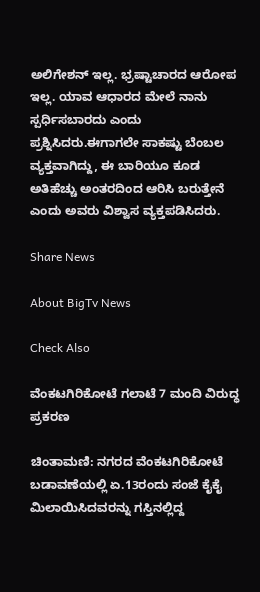ಅಲಿಗೇಶನ್ ಇಲ್ಲ. ಭ್ರಷ್ಟಾಚಾರದ ಆರೋಪ ಇಲ್ಲ. ಯಾವ ಆಧಾರದ ಮೇಲೆ ನಾನು ಸ್ಪರ್ಧಿಸಬಾರದು ಎಂದು ಪ್ರಶ್ನಿಸಿದರು.ಈಗಾಗಲೇ ಸಾಕಷ್ಟು ಬೆಂಬಲ ವ್ಯಕ್ತವಾಗಿದ್ದು, ಈ ಬಾರಿಯೂ ಕೂಡ ಅತಿಹೆಚ್ಚು ಅಂತರದಿಂದ ಆರಿಸಿ ಬರುತ್ತೇನೆ ಎಂದು ಅವರು ವಿಶ್ವಾಸ ವ್ಯಕ್ತಪಡಿಸಿದರು.

Share News

About BigTv News

Check Also

ವೆಂಕಟಗಿರಿಕೋಟೆ ಗಲಾಟೆ 7 ಮಂದಿ ವಿರುದ್ಧ ಪ್ರಕರಣ

ಚಿಂತಾಮಣಿ: ನಗರದ ವೆಂಕಟಗಿರಿಕೋಟೆ ಬಡಾವಣೆಯಲ್ಲಿ ಏ.13ರಂದು ಸಂಜೆ ಕೈಕೈ ಮಿಲಾಯಿಸಿದವರನ್ನು ಗಸ್ತಿನಲ್ಲಿದ್ದ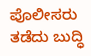ಪೊಲೀಸರು ತಡೆದು ಬುದ್ಧಿ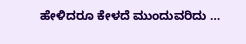ಹೇಳಿದರೂ ಕೇಳದೆ ಮುಂದುವರಿದು …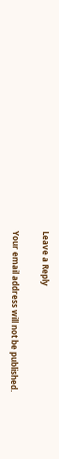Leave a Reply

Your email address will not be published.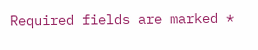Required fields are marked *